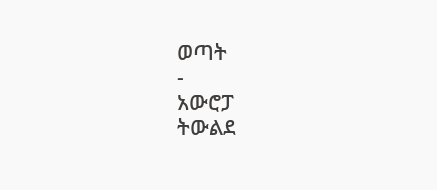ወጣት
-
አውሮፓ
ትውልደ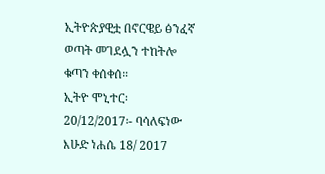ኢትዮጵያዊቷ በኖርዌይ ፅንፈኛ ወጣት መገደሏን ተከትሎ ቁጣን ቀሰቀሰ።
ኢትዮ ሞኒተር፡ 20/12/2017፡- ባሳለፍነው እሁድ ነሐሴ 18/ 2017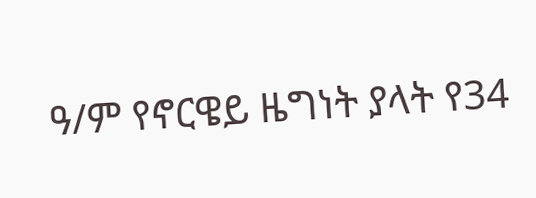ዓ/ም የኖርዌይ ዜግነት ያላት የ34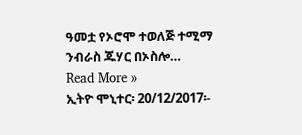ዓመቷ የኦሮሞ ተወለጅ ተሚማ ንብራስ ጁሃር በኦስሎ…
Read More »
ኢትዮ ሞኒተር፡ 20/12/2017፡-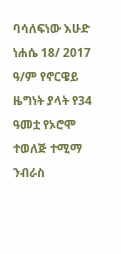ባሳለፍነው እሁድ ነሐሴ 18/ 2017 ዓ/ም የኖርዌይ ዜግነት ያላት የ34 ዓመቷ የኦሮሞ ተወለጅ ተሚማ ንብራስ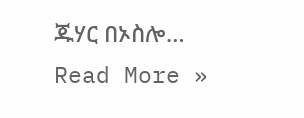ጁሃር በኦስሎ…
Read More »